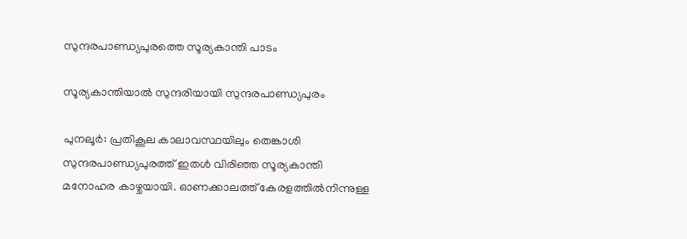സുന്ദരപാണ്ഡ്യപുരത്തെ സൂര്യകാന്തി പാടം

സൂര്യകാന്തിയാൽ സുന്ദരിയായി സുന്ദരപാണ്ഡ്യപുരം

പുനലൂർ: പ്രതികൂല കാലാവസ്ഥയിലും തെങ്കാശി സുന്ദരപാണ്ഡ്യപുരത്ത് ഇതൾ വിരിഞ്ഞ സൂര്യകാന്തി മനോഹര കാഴ്ചയായി. ഓണക്കാലത്ത് കേരളത്തിൽനിന്നുള്ള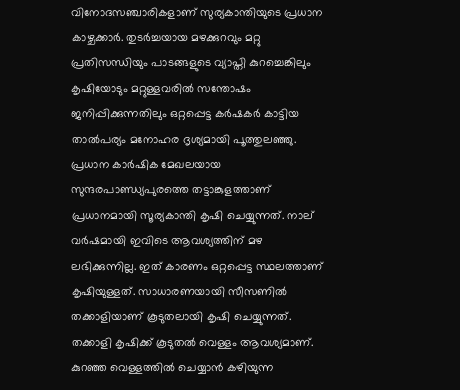വിനോദസഞ്ചാരികളാണ് സുര്യകാന്തിയുടെ പ്രധാന കാഴ്ചക്കാർ. തുടർച്ചയായ മഴക്കുറവും മറ്റു പ്രതിസന്ധിയും പാടങ്ങളുടെ വ്യാപ്തി കുറച്ചെങ്കിലും കൃഷിയോടും മറ്റുള്ളവരിൽ സന്തോഷം ജനിപ്പിക്കുന്നതിലും ഒറ്റപ്പെട്ട കർഷകർ കാട്ടിയ താൽപര്യം മനോഹര ദൃശ്യമായി പൂത്തുലഞ്ഞു. പ്രധാന കാർഷിക മേഖലയായ സുന്ദരപാണ്ഡ്യപുരത്തെ തട്ടാങ്കുളത്താണ് പ്രധാനമായി സൂര്യകാന്തി കൃഷി ചെയ്യുന്നത്. നാല് വർഷമായി ഇവിടെ ആവശ്യത്തിന് മഴ ലഭിക്കുന്നില്ല. ഇത് കാരണം ഒറ്റപ്പെട്ട സ്ഥലത്താണ് കൃഷിയുള്ളത്. സാധാരണയായി സീസണിൽ തക്കാളിയാണ് കൂടുതലായി കൃഷി ചെയ്യുന്നത്. തക്കാളി കൃഷിക്ക് കൂടുതൽ വെള്ളം ആവശ്യമാണ്. കുറഞ്ഞ വെള്ളത്തിൽ ചെയ്യാൻ കഴിയുന്ന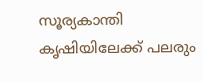സൂര്യകാന്തി കൃഷിയിലേക്ക് പലരും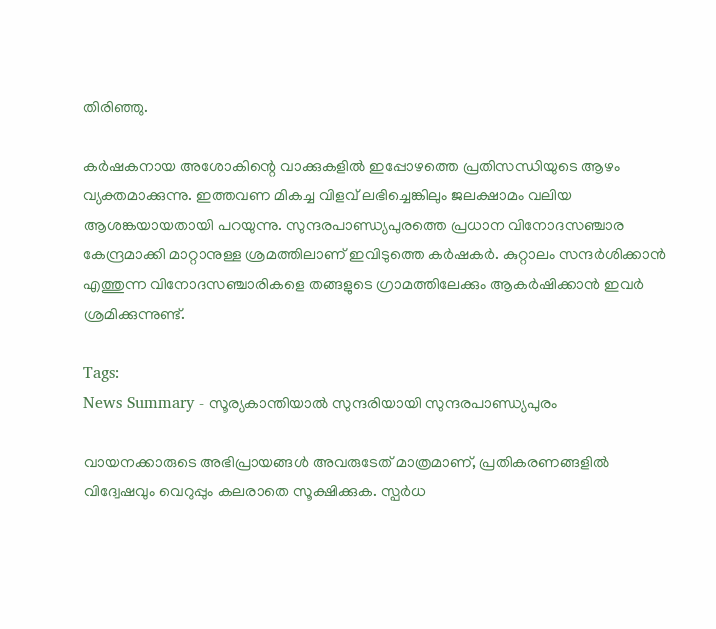തിരിഞ്ഞു.

കർഷകനായ അശോകിന്റെ വാക്കുകളിൽ ഇപ്പോഴത്തെ പ്രതിസന്ധിയുടെ ആഴം വ്യക്തമാക്കുന്നു. ഇത്തവണ മികച്ച വിളവ് ലഭിച്ചെങ്കിലും ജലക്ഷാമം വലിയ ആശങ്കയായതായി പറയുന്നു. സുന്ദരപാണ്ഡ്യപുരത്തെ പ്രധാന വിനോദസഞ്ചാര കേന്ദ്രമാക്കി മാറ്റാനുള്ള ശ്രമത്തിലാണ് ഇവിടുത്തെ കർഷകർ. കുറ്റാലം സന്ദർശിക്കാൻ എത്തുന്ന വിനോദസഞ്ചാരികളെ തങ്ങളുടെ ഗ്രാമത്തിലേക്കും ആകർഷിക്കാൻ ഇവർ ശ്രമിക്കുന്നുണ്ട്.

Tags:
News Summary - സൂര്യകാന്തിയാൽ സുന്ദരിയായി സുന്ദരപാണ്ഡ്യപുരം

വായനക്കാരുടെ അഭിപ്രായങ്ങള്‍ അവരുടേത് മാത്രമാണ്, പ്രതികരണങ്ങളിൽ വിദ്വേഷവും വെറുപ്പും കലരാതെ സൂക്ഷിക്കുക. സ്പർധ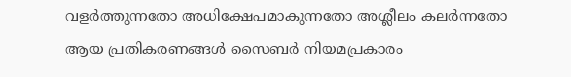വളർത്തുന്നതോ അധിക്ഷേപമാകുന്നതോ അശ്ലീലം കലർന്നതോ ആയ പ്രതികരണങ്ങൾ സൈബർ നിയമപ്രകാരം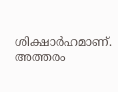ശിക്ഷാർഹമാണ്. അത്തരം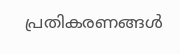പ്രതികരണങ്ങൾ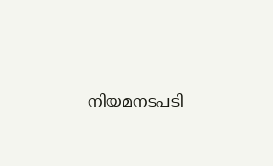നിയമനടപടി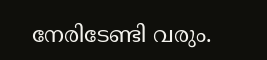നേരിടേണ്ടി വരും.